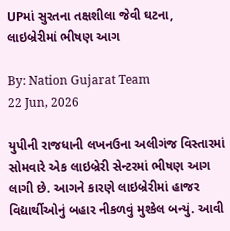UPમાં સુરતના તક્ષશીલા જેવી ઘટના, લાઇબ્રેરીમાં ભીષણ આગ

By: Nation Gujarat Team
22 Jun, 2026

યુપીની રાજધાની લખનઉના અલીગંજ વિસ્તારમાં સોમવારે એક લાઇબ્રેરી સેન્ટરમાં ભીષણ આગ લાગી છે. આગને કારણે લાઇબ્રેરીમાં હાજર વિદ્યાર્થીઓનું બહાર નીકળવું મુશ્કેલ બન્યું. આવી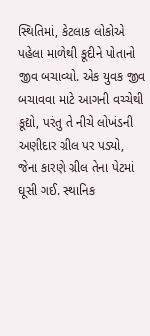સ્થિતિમાં, કેટલાક લોકોએ પહેલા માળેથી કૂદીને પોતાનો જીવ બચાવ્યો. એક યુવક જીવ બચાવવા માટે આગની વચ્ચેથી કૂદ્યો, પરંતુ તે નીચે લોખંડની અણીદાર ગ્રીલ પર પડ્યો, જેના કારણે ગ્રીલ તેના પેટમાં ઘૂસી ગઈ. સ્થાનિક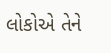લોકોએ તેને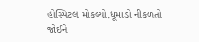હોસ્પિટલ મોકલ્યો.ધૂમાડો નીકળતો જોઈને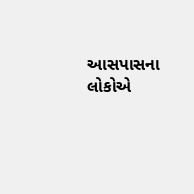આસપાસના લોકોએ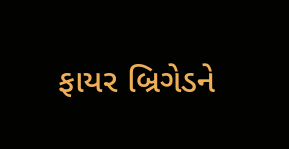ફાયર બ્રિગેડને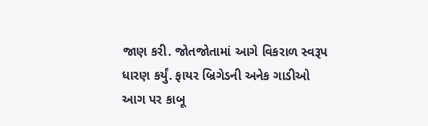જાણ કરી. જોતજોતામાં આગે વિકરાળ સ્વરૂપ ધારણ કર્યું. ફાયર બ્રિગેડની અનેક ગાડીઓ આગ પર કાબૂ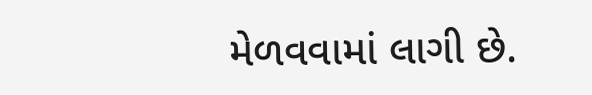મેળવવામાં લાગી છે.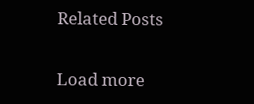Related Posts

Load more